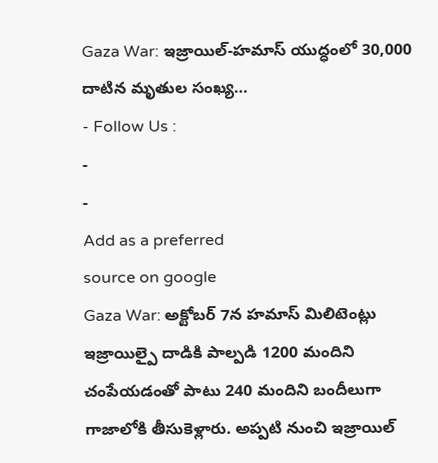Gaza War: ఇజ్రాయిల్-హమాస్ యుద్ధంలో 30,000 దాటిన మృతుల సంఖ్య…
- Follow Us :
-
-
Add as a preferred
source on google
Gaza War: అక్టోబర్ 7న హమాస్ మిలిటెంట్లు ఇజ్రాయిల్పై దాడికి పాల్పడి 1200 మందిని చంపేయడంతో పాటు 240 మందిని బందీలుగా గాజాలోకి తీసుకెళ్లారు. అప్పటి నుంచి ఇజ్రాయిల్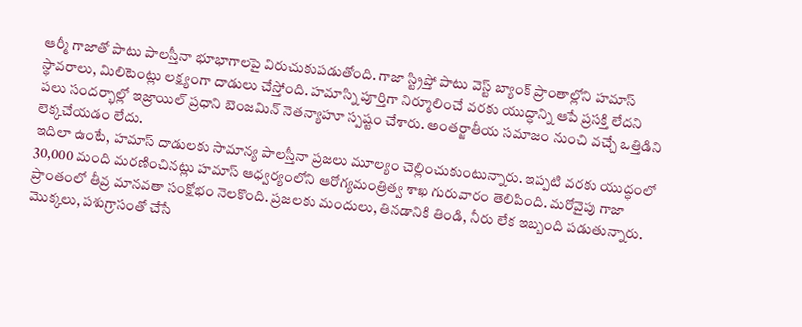ఆర్మీ గాజాతో పాటు పాలస్తీనా భూభాగాలపై విరుచుకుపడుతోంది. గాజా స్ట్రిప్తో పాటు వెస్ట్ బ్యాంక్ ప్రాంతాల్లోని హమాస్ స్థావరాలు, మిలిటెంట్లు లక్ష్యంగా దాడులు చేస్తోంది. హమాస్ని పూర్తిగా నిర్మూలించే వరకు యుద్ధాన్ని ఆపే ప్రసక్తి లేదని పలు సందర్భాల్లో ఇజ్రాయిల్ ప్రధాని బెంజమిన్ నెతన్యాహూ స్పష్టం చేశారు. అంతర్జాతీయ సమాజం నుంచి వచ్చే ఒత్తిడిని లెక్కచేయడం లేదు.
ఇదిలా ఉంటే, హమాస్ దాడులకు సామాన్య పాలస్తీనా ప్రజలు మూల్యం చెల్లించుకుంటున్నారు. ఇప్పటి వరకు యుద్ధంలో 30,000 మంది మరణించినట్లు హమాస్ ఆధ్వర్యంలోని ఆరోగ్యమంత్రిత్వ శాఖ గురువారం తెలిపింది. మరోవైపు గాజా ప్రాంతంలో తీవ్ర మానవతా సంక్షోభం నెలకొంది. ప్రజలకు మందులు, తినడానికి తిండి, నీరు లేక ఇబ్బంది పడుతున్నారు. మొక్కలు, పశుగ్రాసంతో చేసే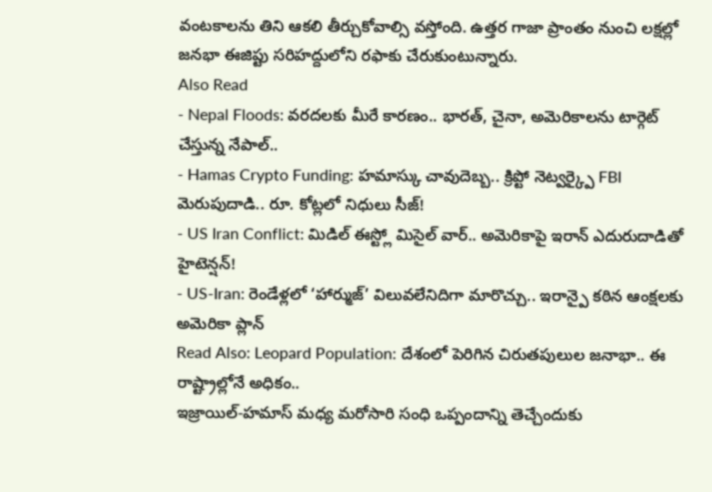వంటకాలను తిని ఆకలి తీర్చుకోవాల్సి వస్తోంది. ఉత్తర గాజా ప్రాంతం నుంచి లక్షల్లో జనభా ఈజిప్టు సరిహద్దులోని రఫాకు చేరుకుంటున్నారు.
Also Read
- Nepal Floods: వరదలకు మీరే కారణం.. భారత్, చైనా, అమెరికాలను టార్గెట్ చేస్తున్న నేపాల్..
- Hamas Crypto Funding: హమాస్కు చావుదెబ్బ.. క్రిప్టో నెట్వర్క్పై FBI మెరుపుదాడి.. రూ. కోట్లలో నిధులు సీజ్!
- US Iran Conflict: మిడిల్ ఈస్ట్లో మిసైల్ వార్.. అమెరికాపై ఇరాన్ ఎదురుదాడితో హైటెన్షన్!
- US-Iran: రెండేళ్లలో ‘హార్ముజ్’ విలువలేనిదిగా మారొచ్చు.. ఇరాన్పై కఠిన ఆంక్షలకు అమెరికా ప్లాన్
Read Also: Leopard Population: దేశంలో పెరిగిన చిరుతపులుల జనాభా.. ఈ రాష్ట్రాల్లోనే అధికం..
ఇజ్రాయిల్-హమాస్ మధ్య మరోసారి సంధి ఒప్పందాన్ని తెచ్చేందుకు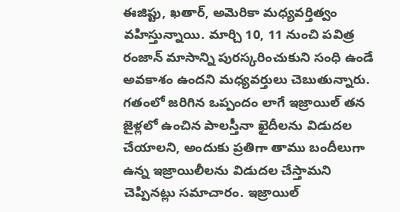ఈజిప్టు, ఖతార్, అమెరికా మధ్యవర్తిత్వం వహిస్తున్నాయి. మార్చి 10, 11 నుంచి పవిత్ర రంజాన్ మాసాన్ని పురస్కరించుకుని సంధి ఉండే అవకాశం ఉందని మధ్యవర్తులు చెబుతున్నారు. గతంలో జరిగిన ఒప్పందం లాగే ఇజ్రాయిల్ తన జైళ్లలో ఉంచిన పాలస్తీనా ఖైదీలను విడుదల చేయాలని, అందుకు ప్రతిగా తాము బందీలుగా ఉన్న ఇజ్రాయిలీలను విడుదల చేస్తామని చెప్పినట్లు సమాచారం. ఇజ్రాయిల్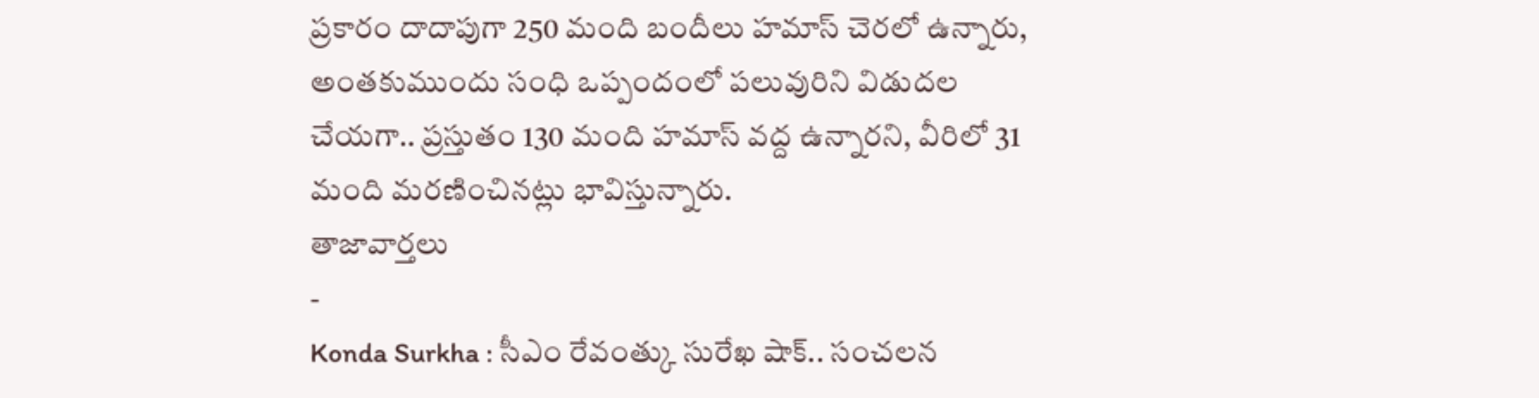ప్రకారం దాదాపుగా 250 మంది బందీలు హమాస్ చెరలో ఉన్నారు, అంతకుముందు సంధి ఒప్పందంలో పలువురిని విడుదల చేయగా.. ప్రస్తుతం 130 మంది హమాస్ వద్ద ఉన్నారని, వీరిలో 31 మంది మరణించినట్లు భావిస్తున్నారు.
తాజావార్తలు
-
Konda Surkha : సీఎం రేవంత్కు సురేఖ షాక్.. సంచలన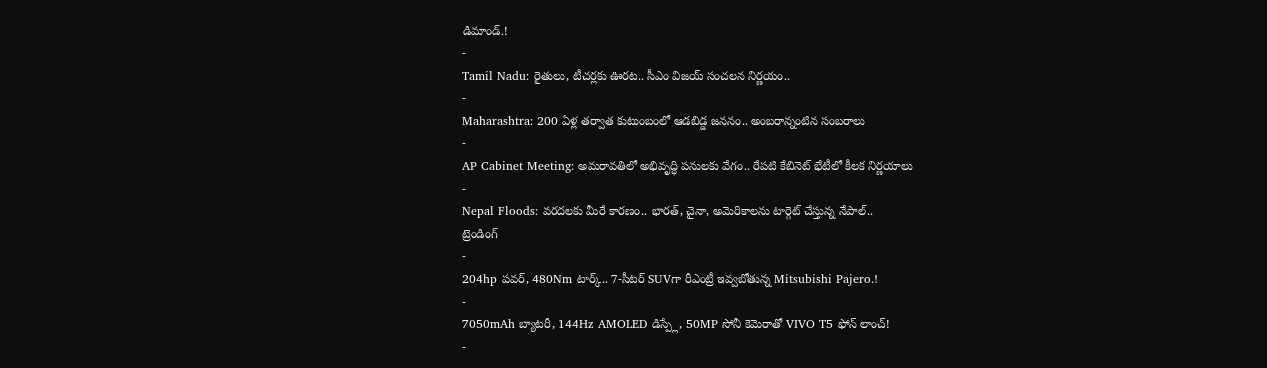డిమాండ్.!
-
Tamil Nadu: రైతులు, టీచర్లకు ఊరట.. సీఎం విజయ్ సంచలన నిర్ణయం..
-
Maharashtra: 200 ఏళ్ల తర్వాత కుటుంబంలో ఆడబిడ్డ జననం.. అంబరాన్నంటిన సంబరాలు
-
AP Cabinet Meeting: అమరావతిలో అభివృద్ధి పనులకు వేగం.. రేపటి కేబినెట్ భేటీలో కీలక నిర్ణయాలు
-
Nepal Floods: వరదలకు మీరే కారణం.. భారత్, చైనా, అమెరికాలను టార్గెట్ చేస్తున్న నేపాల్..
ట్రెండింగ్
-
204hp పవర్, 480Nm టార్క్.. 7-సీటర్ SUVగా రీఎంట్రీ ఇవ్వబోతున్న Mitsubishi Pajero.!
-
7050mAh బ్యాటరీ, 144Hz AMOLED డిస్ప్లే, 50MP సోనీ కెమెరాతో VIVO T5 ఫోన్ లాంచ్!
-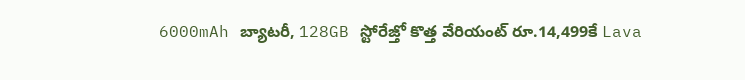6000mAh బ్యాటరీ, 128GB స్టోరేజ్తో కొత్త వేరియంట్ రూ.14,499కే Lava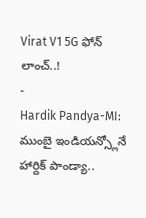Virat V1 5G ఫోన్ లాంచ్..!
-
Hardik Pandya-MI: ముంబై ఇండియన్స్లోనే హార్దిక్ పాండ్యా..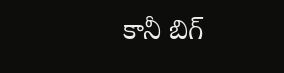కానీ బిగ్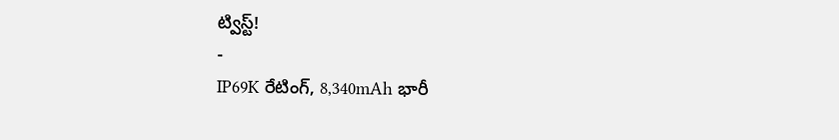ట్విస్ట్!
-
IP69K రేటింగ్, 8,340mAh భారీ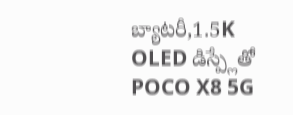బ్యాటరీ,1.5K OLED డిస్ప్లేతో POCO X8 5G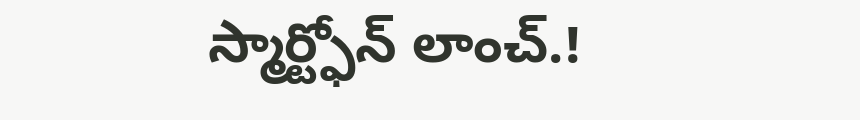స్మార్ట్ఫోన్ లాంచ్.!